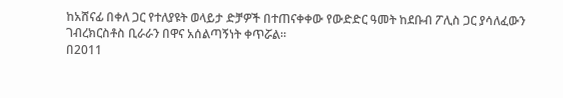ከአሸናፊ በቀለ ጋር የተለያዩት ወላይታ ድቻዎች በተጠናቀቀው የውድድር ዓመት ከደቡብ ፖሊስ ጋር ያሳለፈውን ገብረክርስቶስ ቢራራን በዋና አሰልጣኝነት ቀጥሯል።
በ2011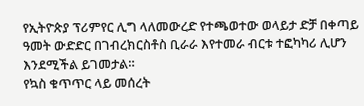የኢትዮጵያ ፕሪምየር ሊግ ላለመውረድ የተጫወተው ወላይታ ድቻ በቀጣይ ዓመት ውድድር በገብረክርስቶስ ቢራራ እየተመራ ብርቱ ተፎካካሪ ሊሆን እንደሚችል ይገመታል።
የኳስ ቁጥጥር ላይ መሰረት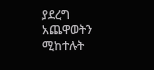ያደረግ አጨዋወትን ሚከተሉት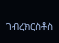ገብረክርስቶስ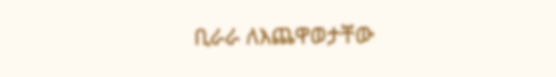ቢራራ ለእጨዋወታቸው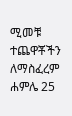ሚመቹ ተጨዋቾችን ለማስፈረም ሐምሌ 25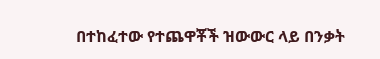በተከፈተው የተጨዋቾች ዝውውር ላይ በንቃት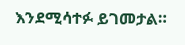እንደሚሳተፉ ይገመታል።